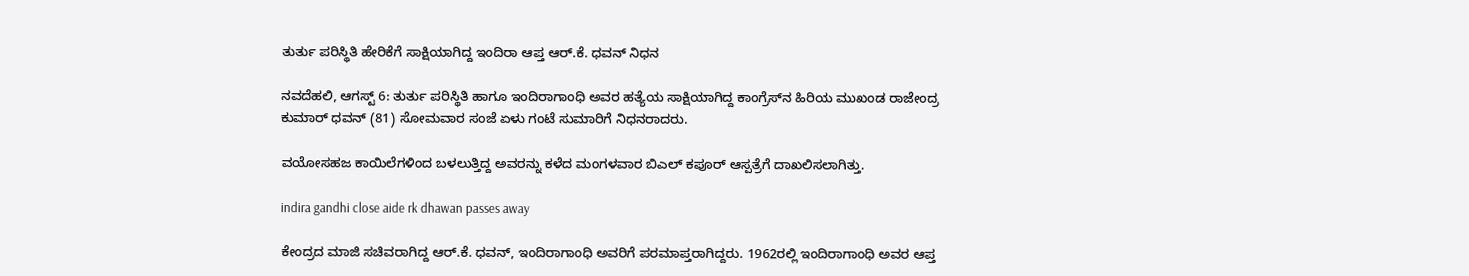ತುರ್ತು ಪರಿಸ್ಥಿತಿ ಹೇರಿಕೆಗೆ ಸಾಕ್ಷಿಯಾಗಿದ್ದ ಇಂದಿರಾ ಆಪ್ತ ಆರ್‌.ಕೆ. ಧವನ್ ನಿಧನ

ನವದೆಹಲಿ, ಆಗಸ್ಟ್ 6: ತುರ್ತು ಪರಿಸ್ಥಿತಿ ಹಾಗೂ ಇಂದಿರಾಗಾಂಧಿ ಅವರ ಹತ್ಯೆಯ ಸಾಕ್ಷಿಯಾಗಿದ್ದ ಕಾಂಗ್ರೆಸ್‌ನ ಹಿರಿಯ ಮುಖಂಡ ರಾಜೇಂದ್ರ ಕುಮಾರ್ ಧವನ್ (81) ಸೋಮವಾರ ಸಂಜೆ ಏಳು ಗಂಟೆ ಸುಮಾರಿಗೆ ನಿಧನರಾದರು.

ವಯೋಸಹಜ ಕಾಯಿಲೆಗಳಿಂದ ಬಳಲುತ್ತಿದ್ದ ಅವರನ್ನು ಕಳೆದ ಮಂಗಳವಾರ ಬಿಎಲ್ ಕಪೂರ್ ಆಸ್ಪತ್ರೆಗೆ ದಾಖಲಿಸಲಾಗಿತ್ತು.

indira gandhi close aide rk dhawan passes away

ಕೇಂದ್ರದ ಮಾಜಿ ಸಚಿವರಾಗಿದ್ದ ಆರ್‌.ಕೆ. ಧವನ್, ಇಂದಿರಾಗಾಂಧಿ ಅವರಿಗೆ ಪರಮಾಪ್ತರಾಗಿದ್ದರು. 1962ರಲ್ಲಿ ಇಂದಿರಾಗಾಂಧಿ ಅವರ ಆಪ್ತ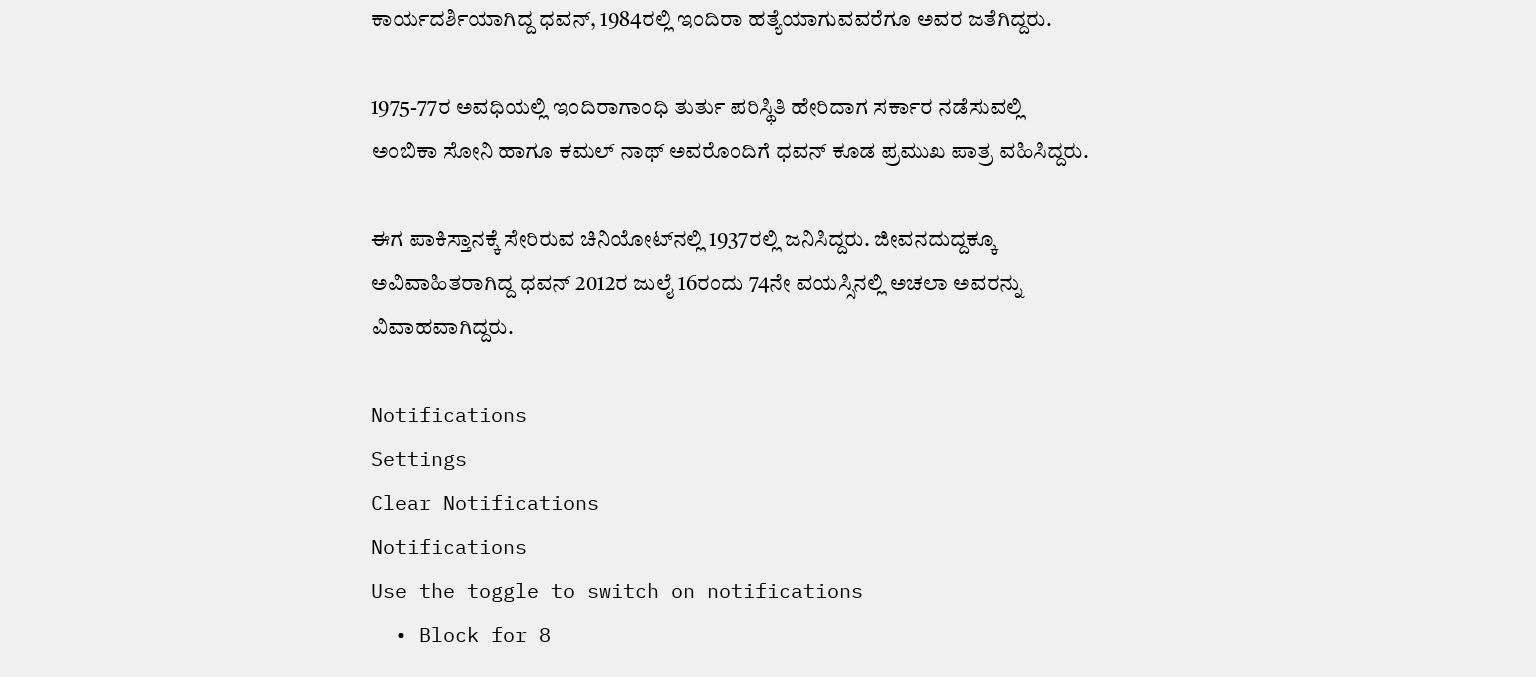ಕಾರ್ಯದರ್ಶಿಯಾಗಿದ್ದ ಧವನ್, 1984ರಲ್ಲಿ ಇಂದಿರಾ ಹತ್ಯೆಯಾಗುವವರೆಗೂ ಅವರ ಜತೆಗಿದ್ದರು.

1975-77ರ ಅವಧಿಯಲ್ಲಿ ಇಂದಿರಾಗಾಂಧಿ ತುರ್ತು ಪರಿಸ್ಥಿತಿ ಹೇರಿದಾಗ ಸರ್ಕಾರ ನಡೆಸುವಲ್ಲಿ ಅಂಬಿಕಾ ಸೋನಿ ಹಾಗೂ ಕಮಲ್ ನಾಥ್ ಅವರೊಂದಿಗೆ ಧವನ್ ಕೂಡ ಪ್ರಮುಖ ಪಾತ್ರ ವಹಿಸಿದ್ದರು.

ಈಗ ಪಾಕಿಸ್ತಾನಕ್ಕೆ ಸೇರಿರುವ ಚಿನಿಯೋಟ್‌ನಲ್ಲಿ 1937ರಲ್ಲಿ ಜನಿಸಿದ್ದರು. ಜೀವನದುದ್ದಕ್ಕೂ ಅವಿವಾಹಿತರಾಗಿದ್ದ ಧವನ್ 2012ರ ಜುಲೈ 16ರಂದು 74ನೇ ವಯಸ್ಸಿನಲ್ಲಿ ಅಚಲಾ ಅವರನ್ನು ವಿವಾಹವಾಗಿದ್ದರು.

Notifications
Settings
Clear Notifications
Notifications
Use the toggle to switch on notifications
  • Block for 8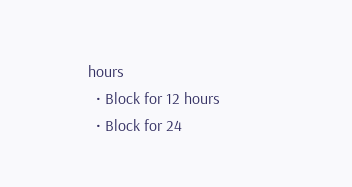hours
  • Block for 12 hours
  • Block for 24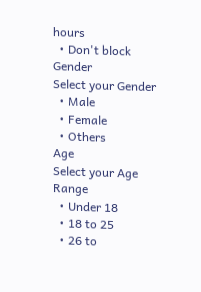hours
  • Don't block
Gender
Select your Gender
  • Male
  • Female
  • Others
Age
Select your Age Range
  • Under 18
  • 18 to 25
  • 26 to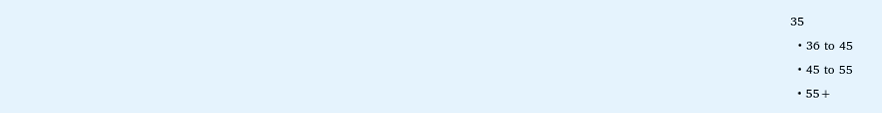35
  • 36 to 45
  • 45 to 55
  • 55+